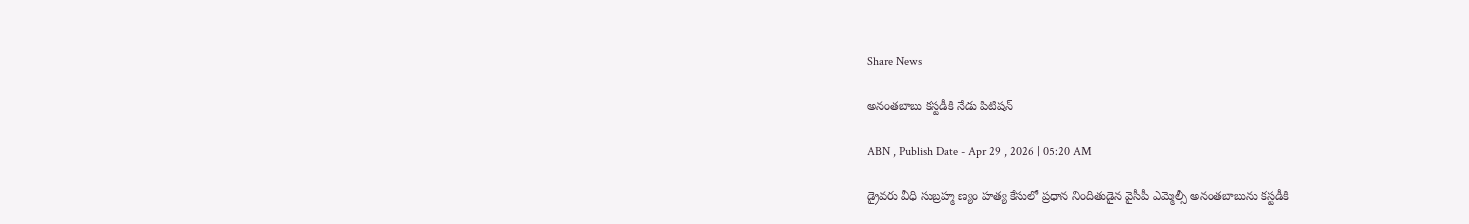Share News

అనంతబాబు కస్టడీకి నేడు పిటిషన్‌

ABN , Publish Date - Apr 29 , 2026 | 05:20 AM

డ్రైవరు వీధి సుబ్రహ్మ ణ్యం హత్య కేసులో ప్రధాన నిందితుడైన వైసీపీ ఎమ్మెల్సీ అనంతబాబును కస్టడీకి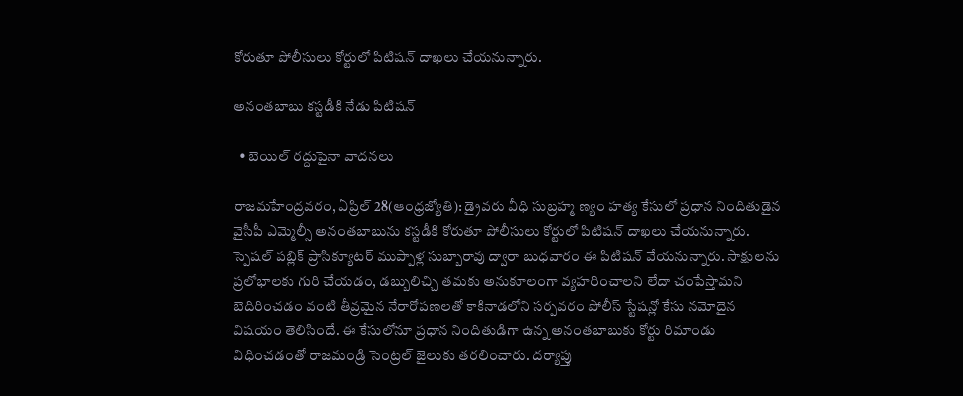కోరుతూ పోలీసులు కోర్టులో పిటిషన్‌ దాఖలు చేయనున్నారు.

అనంతబాబు కస్టడీకి నేడు పిటిషన్‌

  • బెయిల్‌ రద్దుపైనా వాదనలు

రాజమహేంద్రవరం, ఏప్రిల్‌ 28(ఆంధ్రజ్యోతి): డ్రైవరు వీధి సుబ్రహ్మ ణ్యం హత్య కేసులో ప్రధాన నిందితుడైన వైసీపీ ఎమ్మెల్సీ అనంతబాబును కస్టడీకి కోరుతూ పోలీసులు కోర్టులో పిటిషన్‌ దాఖలు చేయనున్నారు. స్పెషల్‌ పబ్లిక్‌ ప్రాసిక్యూటర్‌ ముప్పాళ్ల సుబ్బారావు ద్వారా బుధవారం ఈ పిటిషన్‌ వేయనున్నారు. సాక్షులను ప్రలోభాలకు గురి చేయడం, డబ్బులిచ్చి తమకు అనుకూలంగా వ్యహరించాలని లేదా చంపేస్తామని బెదిరించడం వంటి తీవ్రమైన నేరారోపణలతో కాకినాడలోని సర్పవరం పోలీస్ స్టేషన్లో కేసు నమోదైన విషయం తెలిసిందే. ఈ కేసులోనూ ప్రధాన నిందితుడిగా ఉన్న అనంతబాబుకు కోర్టు రిమాండు విధించడంతో రాజమండ్రి సెంట్రల్‌ జైలుకు తరలించారు. దర్యాప్తు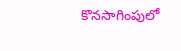కొనసాగింపులో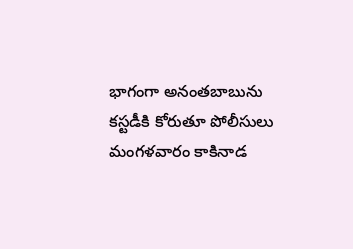భాగంగా అనంతబాబును కస్టడీకి కోరుతూ పోలీసులు మంగళవారం కాకినాడ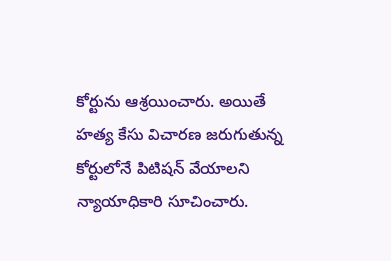కోర్టును ఆశ్రయించారు. అయితే హత్య కేసు విచారణ జరుగుతున్న కోర్టులోనే పిటిషన్‌ వేయాలని న్యాయాధికారి సూచించారు.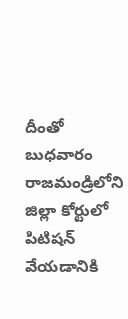దీంతో బుధవారం రాజమండ్రిలోని జిల్లా కోర్టులో పిటిషన్‌ వేయడానికి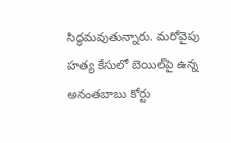సిద్ధమవుతున్నారు. మరోవైపు హత్య కేసులో బెయిల్‌పై ఉన్న అనంతబాబు కోర్టు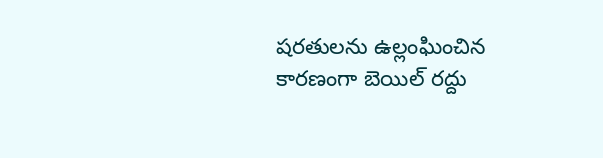షరతులను ఉల్లంఘించిన కారణంగా బెయిల్‌ రద్దు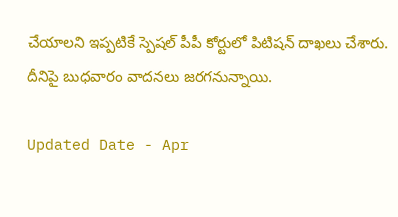చేయాలని ఇప్పటికే స్పెషల్‌ పీపీ కోర్టులో పిటిషన్‌ దాఖలు చేశారు. దీనిపై బుధవారం వాదనలు జరగనున్నాయి.

Updated Date - Apr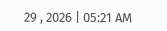29 , 2026 | 05:21 AM